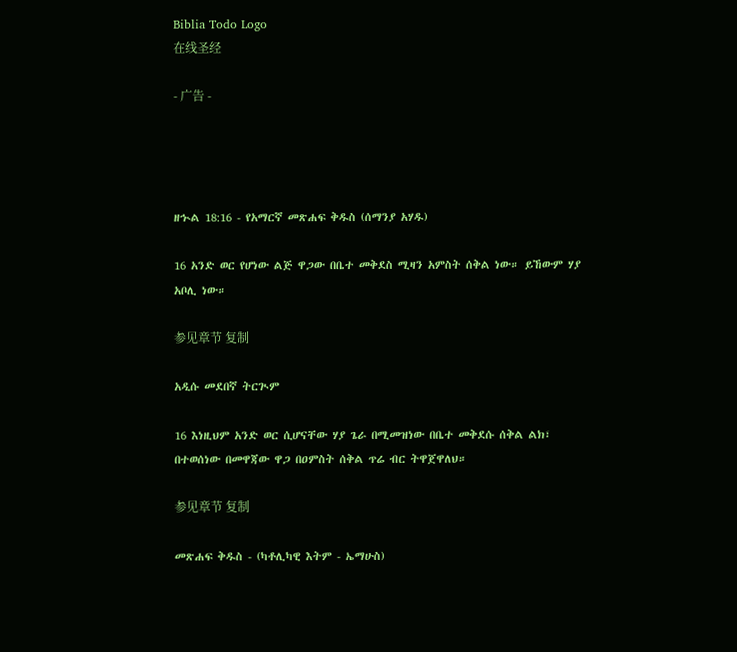Biblia Todo Logo
在线圣经

- 广告 -




ዘኍል 18:16 - የአማርኛ መጽሐፍ ቅዱስ (ሰማንያ አሃዱ)

16 አንድ ወር የሆነው ልጅ ዋጋው በቤተ መቅደስ ሚዛን አምስት ሰቅል ነው። ይኸውም ሃያ አቦሊ ነው።

参见章节 复制

አዲሱ መደበኛ ትርጒም

16 እነዚህም አንድ ወር ሲሆናቸው ሃያ ጌራ በሚመዝነው በቤተ መቅደሱ ሰቅል ልክ፣ በተወሰነው በመዋጃው ዋጋ በዐምስት ሰቅል ጥሬ ብር ትዋጀዋለህ።

参见章节 复制

መጽሐፍ ቅዱስ - (ካቶሊካዊ እትም - ኤማሁስ)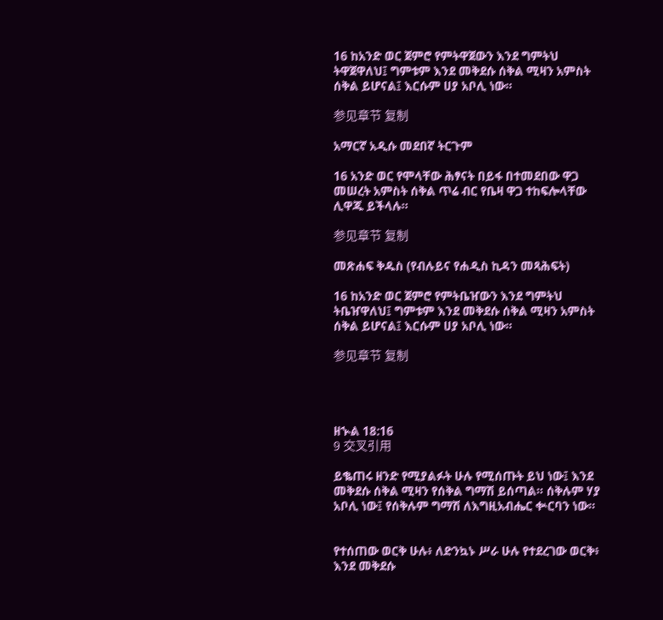16 ከአንድ ወር ጀምሮ የምትዋጀውን እንደ ግምትህ ትዋጀዋለህ፤ ግምቱም እንደ መቅደሱ ሰቅል ሚዛን አምስት ሰቅል ይሆናል፤ እርሱም ሀያ አቦሊ ነው።

参见章节 复制

አማርኛ አዲሱ መደበኛ ትርጉም

16 አንድ ወር የሞላቸው ሕፃናት በይፋ በተመደበው ዋጋ መሠረት አምስት ሰቅል ጥሬ ብር የቤዛ ዋጋ ተከፍሎላቸው ሊዋጁ ይችላሉ።

参见章节 复制

መጽሐፍ ቅዱስ (የብሉይና የሐዲስ ኪዳን መጻሕፍት)

16 ከአንድ ወር ጀምሮ የምትቤዠውን እንደ ግምትህ ትቤዠዋለህ፤ ግምቱም እንደ መቅደሱ ሰቅል ሚዛን አምስት ሰቅል ይሆናል፤ እርሱም ሀያ አቦሊ ነው።

参见章节 复制




ዘኍል 18:16
9 交叉引用

ይቈጠሩ ዘንድ የሚያልፉት ሁሉ የሚሰጡት ይህ ነው፤ እንደ መቅደሱ ሰቅል ሚዛን የሰቅል ግማሽ ይሰጣል። ሰቅሉም ሃያ አቦሊ ነው፤ የሰቅሉም ግማሽ ለእግዚአብሔር ቍርባን ነው።


የተሰጠው ወርቅ ሁሉ፥ ለድንኳኑ ሥራ ሁሉ የተደረገው ወርቅ፥ እንደ መቅደሱ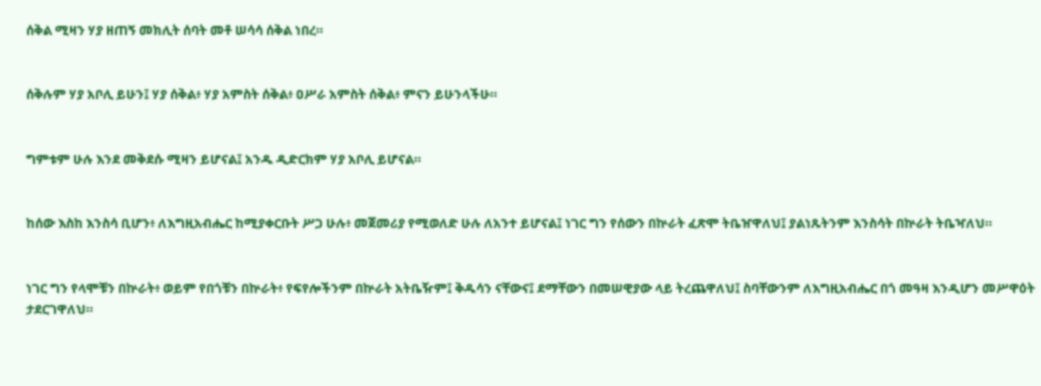ሰቅል ሚዛን ሃያ ዘጠኝ መክሊት ሰባት መቶ ሠሳሳ ሰቅል ነበረ።


ሰቅሉም ሃያ አቦሊ ይሁን፤ ሃያ ሰቅል፥ ሃያ አምስት ሰቅል፥ ዐሥራ አምስት ሰቅል፥ ምናን ይሁንላችሁ።


ግምቱም ሁሉ እንደ መቅደሱ ሚዛን ይሆናል፤ አንዱ ዲድርክም ሃያ አቦሊ ይሆናል።


ከሰው እስከ እንስሳ ቢሆን፥ ለእግዚአብሔር ከሚያቀርቡት ሥጋ ሁሉ፥ መጀመሪያ የሚወለድ ሁሉ ለአንተ ይሆናል፤ ነገር ግን የሰውን በኵራት ፈጽሞ ትቤዠዋለህ፤ ያልነጹትንም እንስሳት በኵራት ትቤዣለህ።


ነገር ግን የላሞቹን በኵራት፥ ወይም የበጎቹን በኵራት፥ የፍየሎችንም በኵራት አትቤዥም፤ ቅዱሳን ናቸውና፤ ደማቸውን በመሠዊያው ላይ ትረጨዋለህ፤ ስባቸውንም ለእግዚአብሔር በጎ መዓዛ እንዲሆን መሥዋዕት ታደርገዋለህ።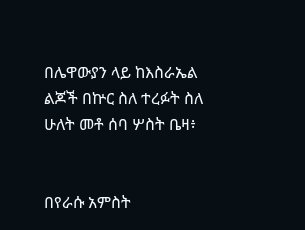በሌዋውያን ላይ ከእስራኤል ልጆች በኵር ስለ ተረፉት ስለ ሁለት መቶ ሰባ ሦስት ቤዛ፥


በየራሱ አምስት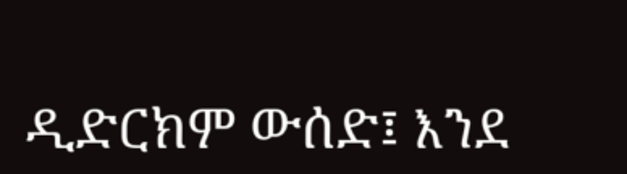ዲድርክም ውሰድ፤ እንደ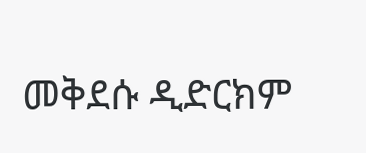መቅደሱ ዲድርክም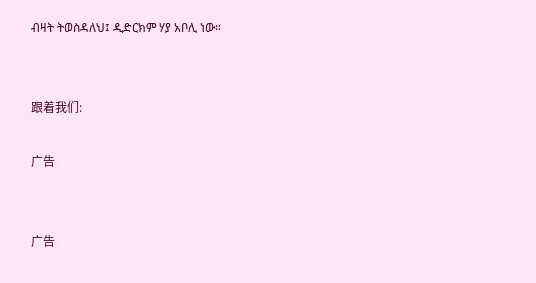ብዛት ትወስዳለህ፤ ዲድርክም ሃያ አቦሊ ነው።


跟着我们:

广告


广告